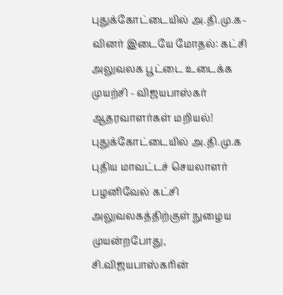புதுக்கோட்டையில் அ.தி.மு.க-வினர் இடையே மோதல்: கட்சி அலுவலக பூட்டை உடைக்க முயற்சி - விஜயபாஸ்கர் ஆதரவாளர்கள் மறியல்!
புதுக்கோட்டையில் அ.தி.மு.க புதிய மாவட்டச் செயலாளர் பழனிவேல் கட்சி அலுவலகத்திற்குள் நுழைய முயன்றபோது, சி.விஜயபாஸ்கரின்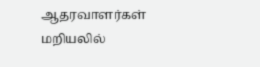ஆதரவாளர்கள் மறியலில்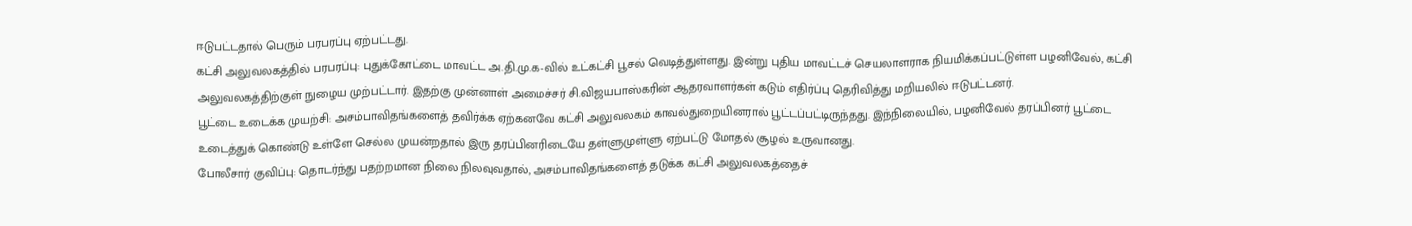ஈடுபட்டதால் பெரும் பரபரப்பு ஏற்பட்டது.
கட்சி அலுவலகத்தில் பரபரப்பு: புதுக்கோட்டை மாவட்ட அ.தி.மு.க-வில் உட்கட்சி பூசல் வெடித்துள்ளது. இன்று புதிய மாவட்டச் செயலாளராக நியமிக்கப்பட்டுள்ள பழனிவேல், கட்சி அலுவலகத்திற்குள் நுழைய முற்பட்டார். இதற்கு முன்னாள் அமைச்சர் சி.விஜயபாஸ்கரின் ஆதரவாளர்கள் கடும் எதிர்ப்பு தெரிவித்து மறியலில் ஈடுபட்டனர்.
பூட்டை உடைக்க முயற்சி: அசம்பாவிதங்களைத் தவிர்க்க ஏற்கனவே கட்சி அலுவலகம் காவல்துறையினரால் பூட்டப்பட்டிருந்தது. இந்நிலையில், பழனிவேல் தரப்பினர் பூட்டை உடைத்துக் கொண்டு உள்ளே செல்ல முயன்றதால் இரு தரப்பினரிடையே தள்ளுமுள்ளு ஏற்பட்டு மோதல் சூழல் உருவானது.
போலீசார் குவிப்பு: தொடர்ந்து பதற்றமான நிலை நிலவுவதால், அசம்பாவிதங்களைத் தடுக்க கட்சி அலுவலகத்தைச்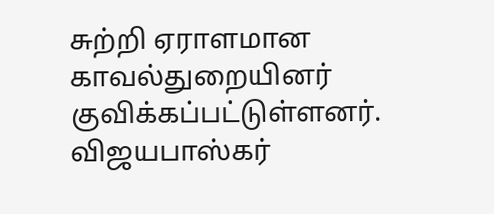சுற்றி ஏராளமான காவல்துறையினர் குவிக்கப்பட்டுள்ளனர். விஜயபாஸ்கர்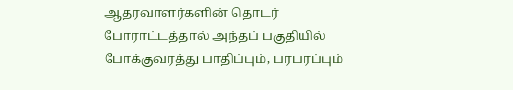ஆதரவாளர்களின் தொடர் போராட்டத்தால் அந்தப் பகுதியில் போக்குவரத்து பாதிப்பும், பரபரப்பும்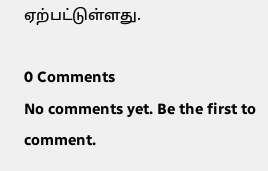ஏற்பட்டுள்ளது.

0 Comments
No comments yet. Be the first to comment.